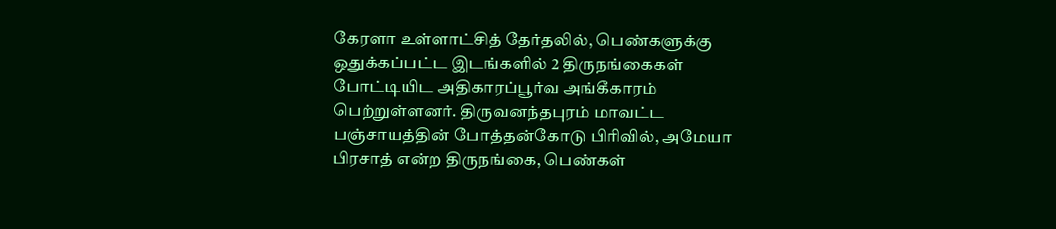கேரளா உள்ளாட்சித் தேர்தலில், பெண்களுக்கு ஒதுக்கப்பட்ட இடங்களில் 2 திருநங்கைகள் போட்டியிட அதிகாரப்பூர்வ அங்கீகாரம் பெற்றுள்ளனர். திருவனந்தபுரம் மாவட்ட பஞ்சாயத்தின் போத்தன்கோடு பிரிவில், அமேயா பிரசாத் என்ற திருநங்கை, பெண்கள்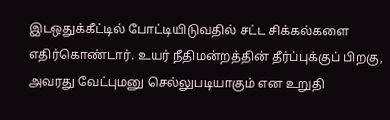இடஒதுக்கீட்டில் போட்டியிடுவதில் சட்ட சிக்கல்களை எதிர்கொண்டார். உயர் நீதிமன்றத்தின் தீர்ப்புக்குப் பிறகு, அவரது வேட்புமனு செல்லுபடியாகும் என உறுதி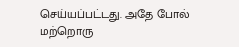செய்யப்பட்டது. அதே போல் மற்றொரு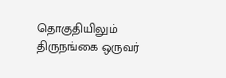தொகுதியிலும் திருநங்கை ஒருவர்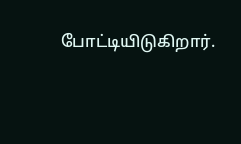போட்டியிடுகிறார்.